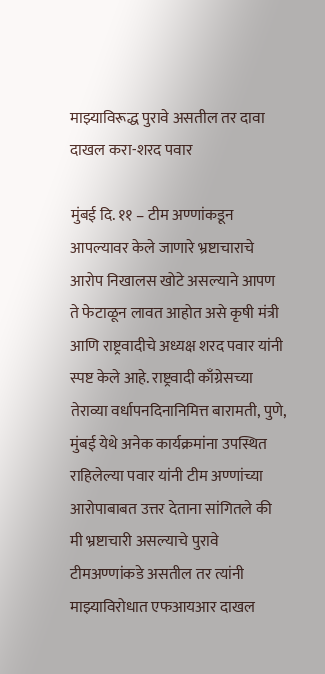माझ्याविरूद्ध पुरावे असतील तर दावा दाखल करा-शरद पवार

मुंबई दि. ११ – टीम अण्णांकडून आपल्यावर केले जाणारे भ्रष्टाचाराचे आरोप निखालस खोटे असल्याने आपण ते फेटाळून लावत आहोत असे कृषी मंत्री आणि राष्ट्रवादीचे अध्यक्ष शरद पवार यांनी स्पष्ट केले आहे. राष्ट्रवादी काँग्रेसच्या तेराव्या वर्धापनदिनानिमित्त बारामती, पुणे, मुंबई येथे अनेक कार्यक्रमांना उपस्थित राहिलेल्या पवार यांनी टीम अण्णांच्या आरोपाबाबत उत्तर देताना सांगितले की मी भ्रष्टाचारी असल्याचे पुरावे टीमअण्णांकडे असतील तर त्यांनी माझ्याविरोधात एफआयआर दाखल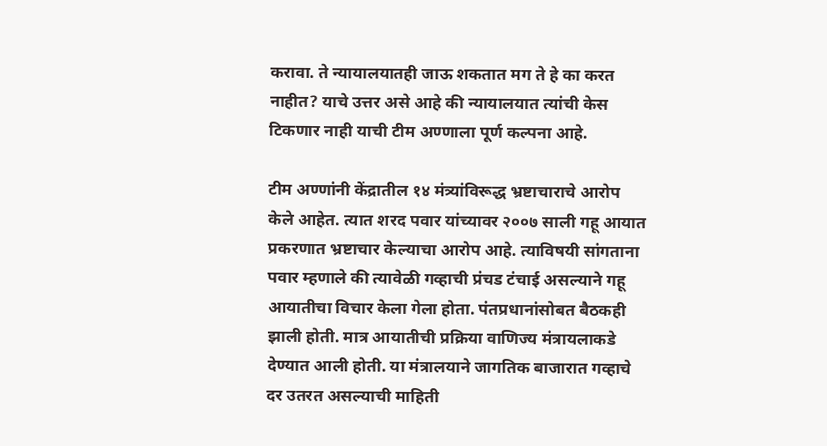करावा. ते न्यायालयातही जाऊ शकतात मग ते हे का करत नाहीत? याचे उत्तर असे आहे की न्यायालयात त्यांची केस टिकणार नाही याची टीम अण्णाला पूर्ण कल्पना आहे.

टीम अण्णांनी केंद्रातील १४ मंत्र्यांविरूद्ध भ्रष्टाचाराचे आरोप केले आहेत. त्यात शरद पवार यांच्यावर २००७ साली गहू आयात प्रकरणात भ्रष्टाचार केल्याचा आरोप आहे. त्याविषयी सांगताना पवार म्हणाले की त्यावेळी गव्हाची प्रंचड टंचाई असल्याने गहू आयातीचा विचार केला गेला होता. पंतप्रधानांसोबत बैठकही झाली होती. मात्र आयातीची प्रक्रिया वाणिज्य मंत्रायलाकडे देण्यात आली होती. या मंत्रालयाने जागतिक बाजारात गव्हाचे दर उतरत असल्याची माहिती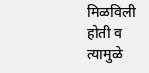मिळविली होती व त्यामुळे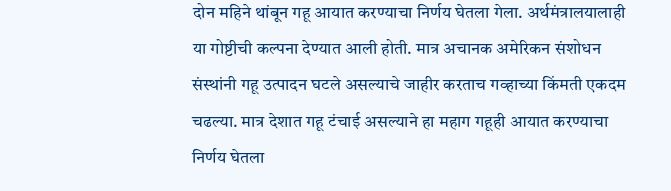दोन महिने थांबून गहू आयात करण्याचा निर्णय घेतला गेला. अर्थमंत्रालयालाही या गोष्टीची कल्पना देण्यात आली होती. मात्र अचानक अमेरिकन संशोधन संस्थांनी गहू उत्पादन घटले असल्याचे जाहीर करताच गव्हाच्या किंमती एकदम चढल्या. मात्र देशात गहू टंचाई असल्याने हा महाग गहूही आयात करण्याचा निर्णय घेतला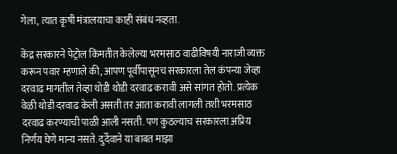गेला, त्यात कृषी मंत्रालयाचा काही संबंध नव्हता.

केंद्र सरकारने पेट्रोल किंमतीत केलेल्या भरमसाठ वाढीविषयी नाराजी व्यक्त करून पवार म्हणाले की, आपण पूर्वीपासूनच सरकारला तेल कंपन्या जेव्हा दरवाढ मागतील तेव्हा थोडी थोडी दरवाढ करावी असे सांगत होतो. प्रत्येक वेळी थोडी दरवाढ केली असती तर आता करावी लागली तशी भरमसाठ दरवाढ करण्याची पाळी आली नसती. पण कुठल्याच सरकारला अप्रिय निर्णय घेणे मान्य नसते. दुर्देवाने या बाबत माझा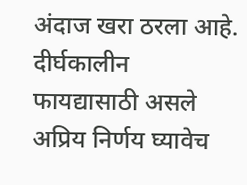अंदाज खरा ठरला आहे. दीर्घकालीन फायद्यासाठी असले अप्रिय निर्णय घ्यावेच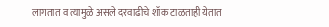लागतात व त्यामुळे असले दरवाढीचे शॉक टाळताही येतात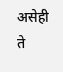असेही ते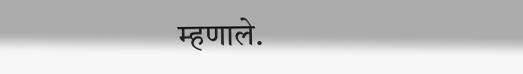म्हणाले.